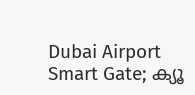Dubai Airport Smart Gate; ക്യൂ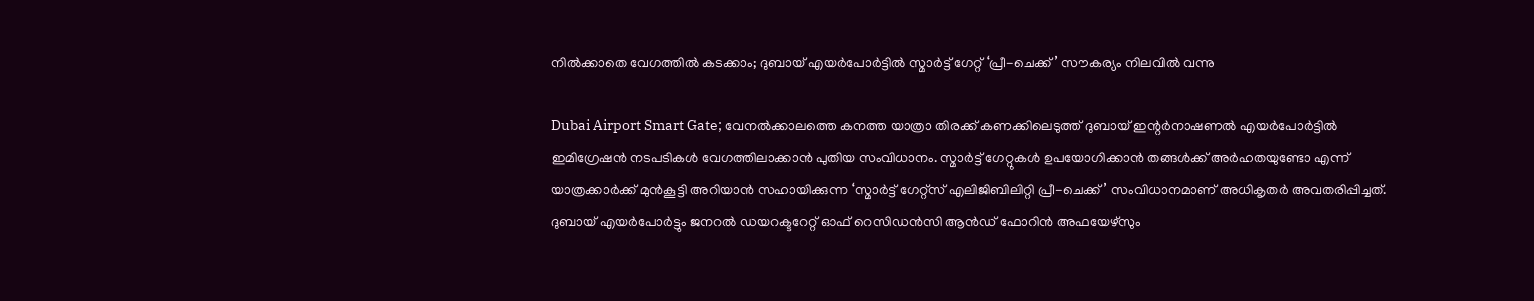നിൽക്കാതെ വേഗത്തിൽ കടക്കാം; ദുബായ് എയർപോർട്ടിൽ സ്മാർട്ട് ഗേറ്റ് ‘പ്രീ-ചെക്ക്’ സൗകര്യം നിലവിൽ വന്നു

Dubai Airport Smart Gate; വേനൽക്കാലത്തെ കനത്ത യാത്രാ തിരക്ക് കണക്കിലെടുത്ത് ദുബായ് ഇന്റർനാഷണൽ എയർപോർട്ടിൽ ഇമിഗ്രേഷൻ നടപടികൾ വേഗത്തിലാക്കാൻ പുതിയ സംവിധാനം. സ്മാർട്ട് ഗേറ്റുകൾ ഉപയോഗിക്കാൻ തങ്ങൾക്ക് അർഹതയുണ്ടോ എന്ന് യാത്രക്കാർക്ക് മുൻകൂട്ടി അറിയാൻ സഹായിക്കുന്ന ‘സ്മാർട്ട് ഗേറ്റ്‌സ് എലിജിബിലിറ്റി പ്രീ-ചെക്ക്’ സംവിധാനമാണ് അധികൃതർ അവതരിപ്പിച്ചത്. ദുബായ് എയർപോർട്ടും ജനറൽ ഡയറക്ടറേറ്റ് ഓഫ് റെസിഡൻസി ആൻഡ് ഫോറിൻ അഫയേഴ്‌സും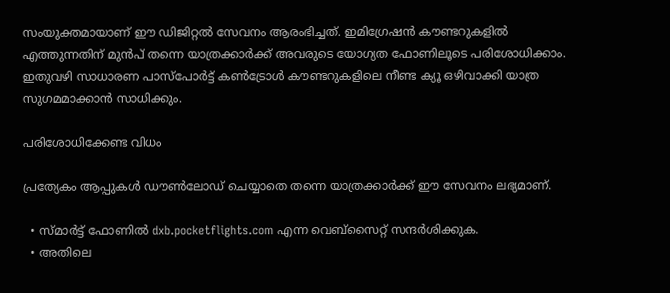സംയുക്തമായാണ് ഈ ഡിജിറ്റൽ സേവനം ആരംഭിച്ചത്. ഇമിഗ്രേഷൻ കൗണ്ടറുകളിൽ എത്തുന്നതിന് മുൻപ് തന്നെ യാത്രക്കാർക്ക് അവരുടെ യോഗ്യത ഫോണിലൂടെ പരിശോധിക്കാം. ഇതുവഴി സാധാരണ പാസ്‌പോർട്ട് കൺട്രോൾ കൗണ്ടറുകളിലെ നീണ്ട ക്യൂ ഒഴിവാക്കി യാത്ര സുഗമമാക്കാൻ സാധിക്കും.

പരിശോധിക്കേണ്ട വിധം

പ്രത്യേകം ആപ്പുകൾ ഡൗൺലോഡ് ചെയ്യാതെ തന്നെ യാത്രക്കാർക്ക് ഈ സേവനം ലഭ്യമാണ്.

  • സ്മാർട്ട് ഫോണിൽ dxb.pocketflights.com എന്ന വെബ്സൈറ്റ് സന്ദർശിക്കുക.
  • അതിലെ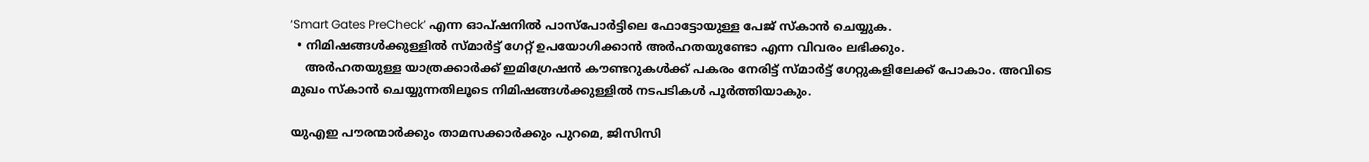‘Smart Gates PreCheck’ എന്ന ഓപ്ഷനിൽ പാസ്‌പോർട്ടിലെ ഫോട്ടോയുള്ള പേജ് സ്കാൻ ചെയ്യുക.
  • നിമിഷങ്ങൾക്കുള്ളിൽ സ്മാർട്ട് ഗേറ്റ് ഉപയോഗിക്കാൻ അർഹതയുണ്ടോ എന്ന വിവരം ലഭിക്കും.
    അർഹതയുള്ള യാത്രക്കാർക്ക് ഇമിഗ്രേഷൻ കൗണ്ടറുകൾക്ക് പകരം നേരിട്ട് സ്മാർട്ട് ഗേറ്റുകളിലേക്ക് പോകാം. അവിടെ മുഖം സ്കാൻ ചെയ്യുന്നതിലൂടെ നിമിഷങ്ങൾക്കുള്ളിൽ നടപടികൾ പൂർത്തിയാകും.

യുഎഇ പൗരന്മാർക്കും താമസക്കാർക്കും പുറമെ, ജിസിസി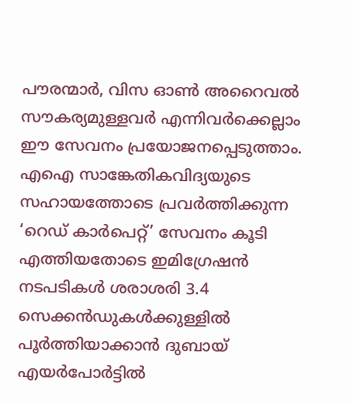പൗരന്മാർ, വിസ ഓൺ അറൈവൽ സൗകര്യമുള്ളവർ എന്നിവർക്കെല്ലാം ഈ സേവനം പ്രയോജനപ്പെടുത്താം. എഐ സാങ്കേതികവിദ്യയുടെ സഹായത്തോടെ പ്രവർത്തിക്കുന്ന ‘റെഡ് കാർപെറ്റ്’ സേവനം കൂടി എത്തിയതോടെ ഇമിഗ്രേഷൻ നടപടികൾ ശരാശരി 3.4 സെക്കൻഡുകൾക്കുള്ളിൽ പൂർത്തിയാക്കാൻ ദുബായ് എയർപോർട്ടിൽ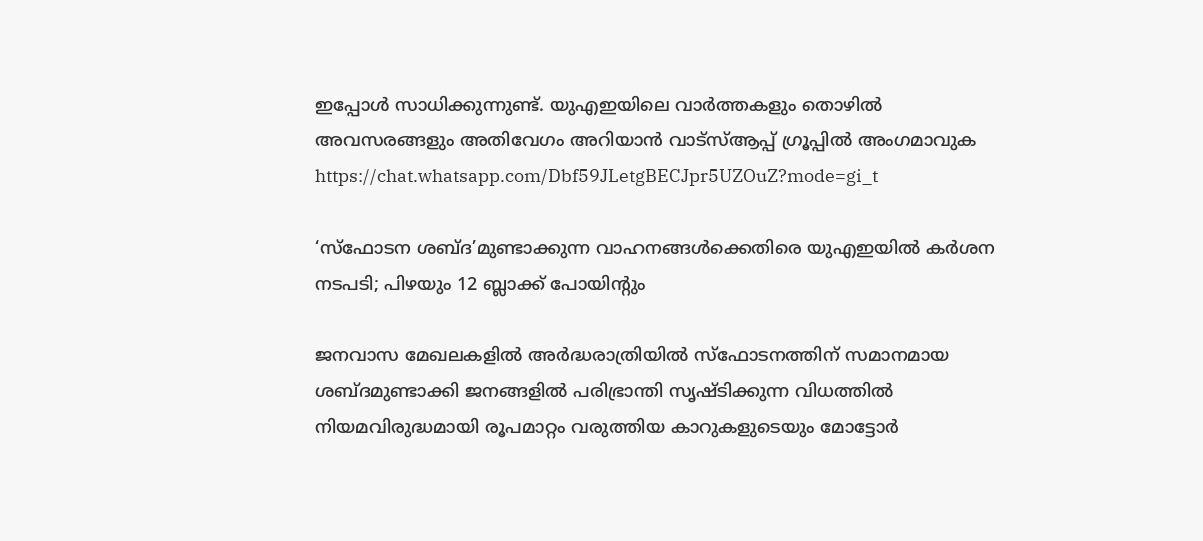ഇപ്പോൾ സാധിക്കുന്നുണ്ട്. യുഎഇയിലെ വാർത്തകളും തൊഴിൽ അവസരങ്ങളും അതിവേഗം അറിയാൻ വാട്സ്ആപ്പ് ഗ്രൂപ്പിൽ അംഗമാവുക https://chat.whatsapp.com/Dbf59JLetgBECJpr5UZOuZ?mode=gi_t

‘സ്ഫോടന ശബ്ദ’മുണ്ടാക്കുന്ന വാഹനങ്ങൾക്കെതിരെ യുഎഇയിൽ കർശന നടപടി; പിഴയും 12 ബ്ലാക്ക് പോയിന്റും

ജനവാസ മേഖലകളിൽ അർദ്ധരാത്രിയിൽ സ്ഫോടനത്തിന് സമാനമായ ശബ്ദമുണ്ടാക്കി ജനങ്ങളിൽ പരിഭ്രാന്തി സൃഷ്ടിക്കുന്ന വിധത്തിൽ നിയമവിരുദ്ധമായി രൂപമാറ്റം വരുത്തിയ കാറുകളുടെയും മോട്ടോർ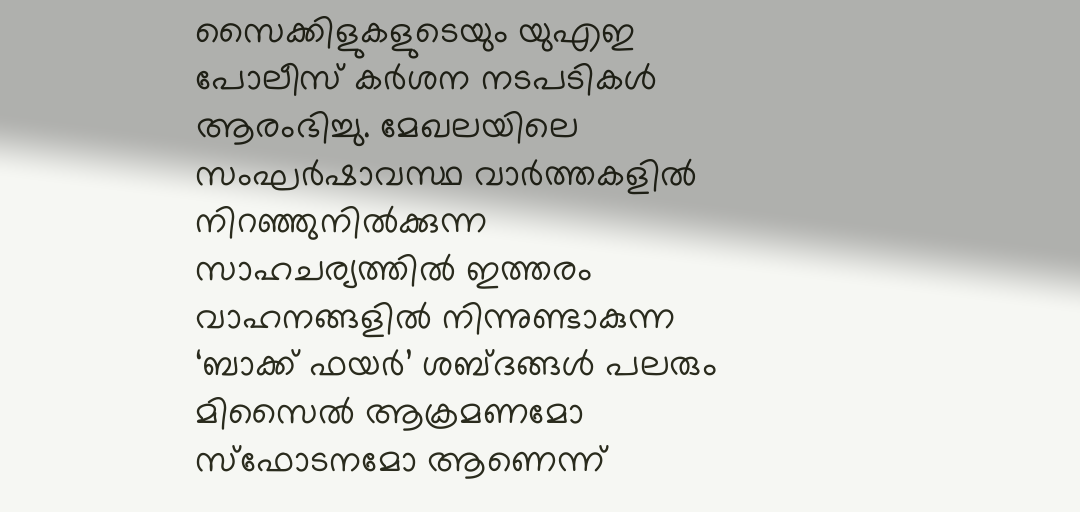സൈക്കിളുകളുടെയും യുഎഇ പോലീസ് കർശന നടപടികൾ ആരംഭിച്ചു. മേഖലയിലെ സംഘർഷാവസ്ഥ വാർത്തകളിൽ നിറഞ്ഞുനിൽക്കുന്ന സാഹചര്യത്തിൽ ഇത്തരം വാഹനങ്ങളിൽ നിന്നുണ്ടാകുന്ന ‘ബാക്ക് ഫയർ’ ശബ്ദങ്ങൾ പലരും മിസൈൽ ആക്രമണമോ സ്ഫോടനമോ ആണെന്ന്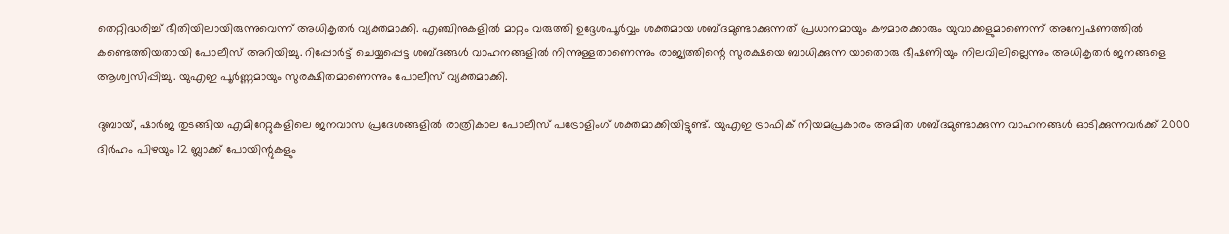തെറ്റിദ്ധരിച്ച് ഭീതിയിലായിരുന്നുവെന്ന് അധികൃതർ വ്യക്തമാക്കി. എഞ്ചിനുകളിൽ മാറ്റം വരുത്തി ഉദ്ദേശപൂർവ്വം ശക്തമായ ശബ്ദമുണ്ടാക്കുന്നത് പ്രധാനമായും കൗമാരക്കാരും യുവാക്കളുമാണെന്ന് അന്വേഷണത്തിൽ കണ്ടെത്തിയതായി പോലീസ് അറിയിച്ചു. റിപ്പോർട്ട് ചെയ്യപ്പെട്ട ശബ്ദങ്ങൾ വാഹനങ്ങളിൽ നിന്നുള്ളതാണെന്നും രാജ്യത്തിന്റെ സുരക്ഷയെ ബാധിക്കുന്ന യാതൊരു ഭീഷണിയും നിലവിലില്ലെന്നും അധികൃതർ ജനങ്ങളെ ആശ്വസിപ്പിച്ചു. യുഎഇ പൂർണ്ണമായും സുരക്ഷിതമാണെന്നും പോലീസ് വ്യക്തമാക്കി.

ദുബായ്, ഷാർജ തുടങ്ങിയ എമിറേറ്റുകളിലെ ജനവാസ പ്രദേശങ്ങളിൽ രാത്രികാല പോലീസ് പട്രോളിംഗ് ശക്തമാക്കിയിട്ടുണ്ട്. യുഎഇ ട്രാഫിക് നിയമപ്രകാരം അമിത ശബ്ദമുണ്ടാക്കുന്ന വാഹനങ്ങൾ ഓടിക്കുന്നവർക്ക് 2000 ദിർഹം പിഴയും 12 ബ്ലാക്ക് പോയിന്റുകളും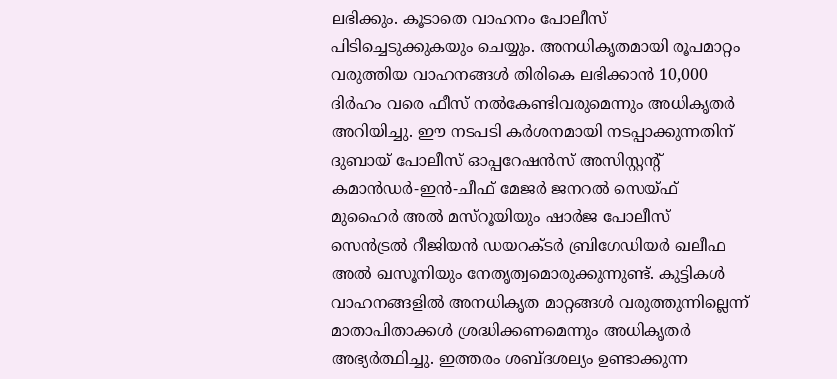ലഭിക്കും. കൂടാതെ വാഹനം പോലീസ് പിടിച്ചെടുക്കുകയും ചെയ്യും. അനധികൃതമായി രൂപമാറ്റം വരുത്തിയ വാഹനങ്ങൾ തിരികെ ലഭിക്കാൻ 10,000 ദിർഹം വരെ ഫീസ് നൽകേണ്ടിവരുമെന്നും അധികൃതർ അറിയിച്ചു. ഈ നടപടി കർശനമായി നടപ്പാക്കുന്നതിന് ദുബായ് പോലീസ് ഓപ്പറേഷൻസ് അസിസ്റ്റന്റ് കമാൻഡർ-ഇൻ-ചീഫ് മേജർ ജനറൽ സെയ്ഫ് മുഹൈർ അൽ മസ്‌റൂയിയും ഷാർജ പോലീസ് സെൻട്രൽ റീജിയൻ ഡയറക്ടർ ബ്രിഗേഡിയർ ഖലീഫ അൽ ഖസൂനിയും നേതൃത്വമൊരുക്കുന്നുണ്ട്. കുട്ടികൾ വാഹനങ്ങളിൽ അനധികൃത മാറ്റങ്ങൾ വരുത്തുന്നില്ലെന്ന് മാതാപിതാക്കൾ ശ്രദ്ധിക്കണമെന്നും അധികൃതർ അഭ്യർത്ഥിച്ചു. ഇത്തരം ശബ്ദശല്യം ഉണ്ടാക്കുന്ന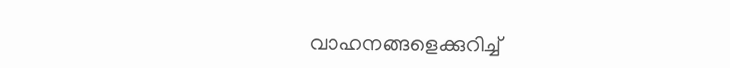വാഹനങ്ങളെക്കുറിച്ച്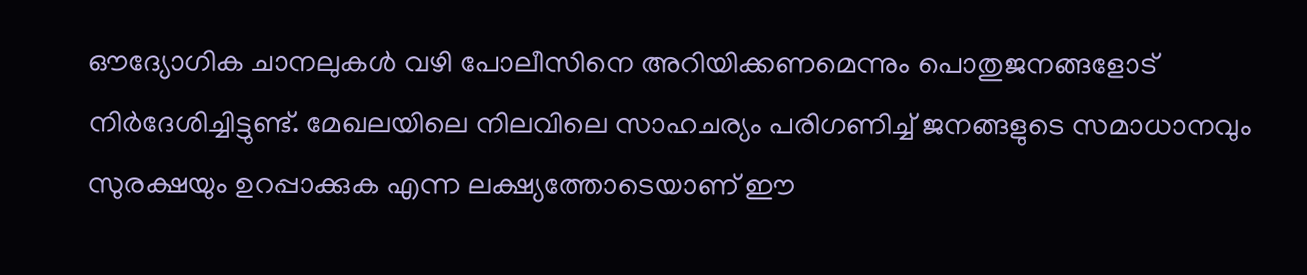ഔദ്യോഗിക ചാനലുകൾ വഴി പോലീസിനെ അറിയിക്കണമെന്നും പൊതുജനങ്ങളോട് നിർദേശിച്ചിട്ടുണ്ട്. മേഖലയിലെ നിലവിലെ സാഹചര്യം പരിഗണിച്ച് ജനങ്ങളുടെ സമാധാനവും സുരക്ഷയും ഉറപ്പാക്കുക എന്ന ലക്ഷ്യത്തോടെയാണ് ഈ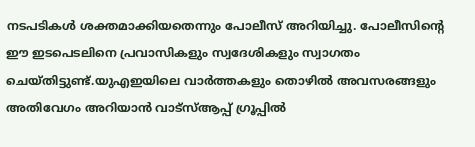നടപടികൾ ശക്തമാക്കിയതെന്നും പോലീസ് അറിയിച്ചു. പോലീസിന്റെ ഈ ഇടപെടലിനെ പ്രവാസികളും സ്വദേശികളും സ്വാഗതം ചെയ്തിട്ടുണ്ട്.യുഎഇയിലെ വാർത്തകളും തൊഴിൽ അവസരങ്ങളും അതിവേഗം അറിയാൻ വാട്സ്ആപ്പ് ഗ്രൂപ്പിൽ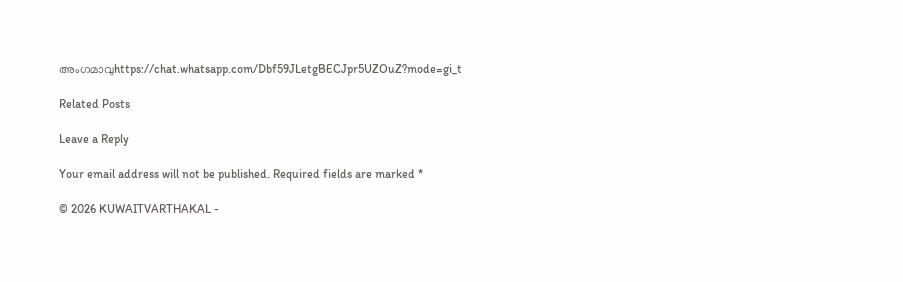അംഗമാവുhttps://chat.whatsapp.com/Dbf59JLetgBECJpr5UZOuZ?mode=gi_t

Related Posts

Leave a Reply

Your email address will not be published. Required fields are marked *

© 2026 KUWAITVARTHAKAL -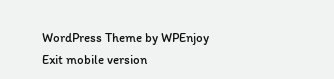WordPress Theme by WPEnjoy
Exit mobile version